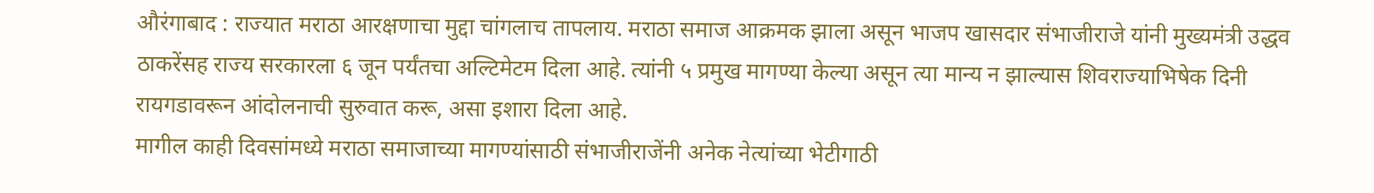औरंगाबाद : राज्यात मराठा आरक्षणाचा मुद्दा चांगलाच तापलाय. मराठा समाज आक्रमक झाला असून भाजप खासदार संभाजीराजे यांनी मुख्यमंत्री उद्धव ठाकरेंसह राज्य सरकारला ६ जून पर्यंतचा अल्टिमेटम दिला आहे. त्यांनी ५ प्रमुख मागण्या केल्या असून त्या मान्य न झाल्यास शिवराज्याभिषेक दिनी रायगडावरून आंदोलनाची सुरुवात करू, असा इशारा दिला आहे.
मागील काही दिवसांमध्ये मराठा समाजाच्या मागण्यांसाठी संभाजीराजेंनी अनेक नेत्यांच्या भेटीगाठी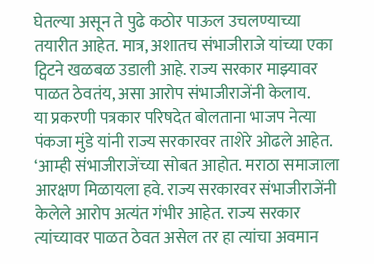घेतल्या असून ते पुढे कठोर पाऊल उचलण्याच्या तयारीत आहेत. मात्र, अशातच संभाजीराजे यांच्या एका ट्विटने खळबळ उडाली आहे. राज्य सरकार माझ्यावर पाळत ठेवतंय, असा आरोप संभाजीराजेंनी केलाय.
या प्रकरणी पत्रकार परिषदेत बोलताना भाजप नेत्या पंकजा मुंडे यांनी राज्य सरकारवर ताशेरे ओढले आहेत. ‘आम्ही संभाजीराजेंच्या सोबत आहोत. मराठा समाजाला आरक्षण मिळायला हवे. राज्य सरकारवर संभाजीराजेंनी केलेले आरोप अत्यंत गंभीर आहेत. राज्य सरकार त्यांच्यावर पाळत ठेवत असेल तर हा त्यांचा अवमान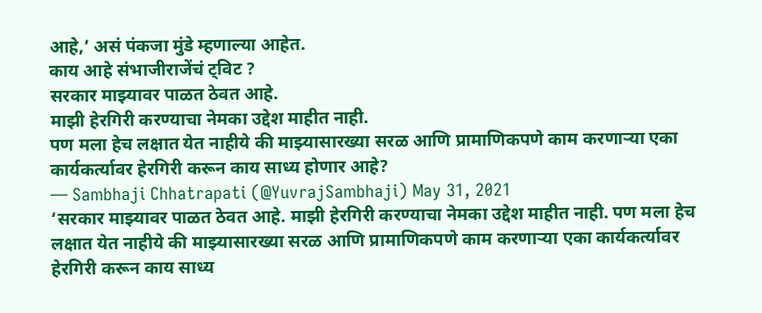आहे,’ असं पंकजा मुंडे म्हणाल्या आहेत.
काय आहे संभाजीराजेंचं ट्विट ?
सरकार माझ्यावर पाळत ठेवत आहे.
माझी हेरगिरी करण्याचा नेमका उद्देश माहीत नाही.
पण मला हेच लक्षात येत नाहीये की माझ्यासारख्या सरळ आणि प्रामाणिकपणे काम करणाऱ्या एका कार्यकर्त्यावर हेरगिरी करून काय साध्य होणार आहे?
— Sambhaji Chhatrapati (@YuvrajSambhaji) May 31, 2021
‘सरकार माझ्यावर पाळत ठेवत आहे. माझी हेरगिरी करण्याचा नेमका उद्देश माहीत नाही. पण मला हेच लक्षात येत नाहीये की माझ्यासारख्या सरळ आणि प्रामाणिकपणे काम करणाऱ्या एका कार्यकर्त्यावर हेरगिरी करून काय साध्य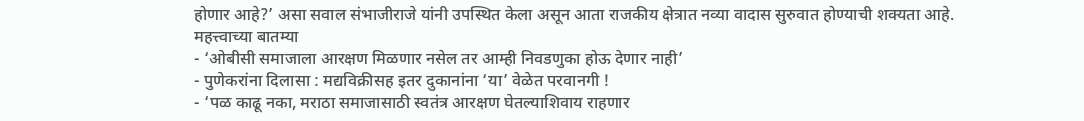होणार आहे?’ असा सवाल संभाजीराजे यांनी उपस्थित केला असून आता राजकीय क्षेत्रात नव्या वादास सुरुवात होण्याची शक्यता आहे.
महत्त्वाच्या बातम्या
- ‘ओबीसी समाजाला आरक्षण मिळणार नसेल तर आम्ही निवडणुका होऊ देणार नाही’
- पुणेकरांना दिलासा : मद्यविक्रीसह इतर दुकानांना ‘या’ वेळेत परवानगी !
- ‘पळ काढू नका, मराठा समाजासाठी स्वतंत्र आरक्षण घेतल्याशिवाय राहणार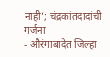नाही’; चंद्रकांतदादांची गर्जना
- औरंगाबादेत जिल्हा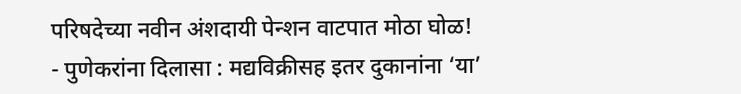परिषदेच्या नवीन अंशदायी पेन्शन वाटपात मोठा घोळ!
- पुणेकरांना दिलासा : मद्यविक्रीसह इतर दुकानांना ‘या’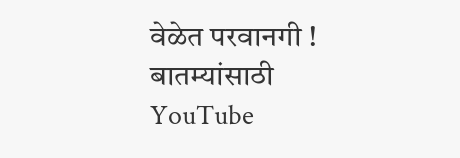वेळेत परवानगी !
बातम्यांसाठी YouTube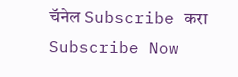चॅनेल Subscribe करा
Subscribe Now